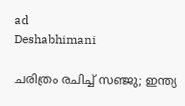ad
Deshabhimani

ചരിത്രം രചിച്ച് സഞ്ജു; ഇന്ത്യ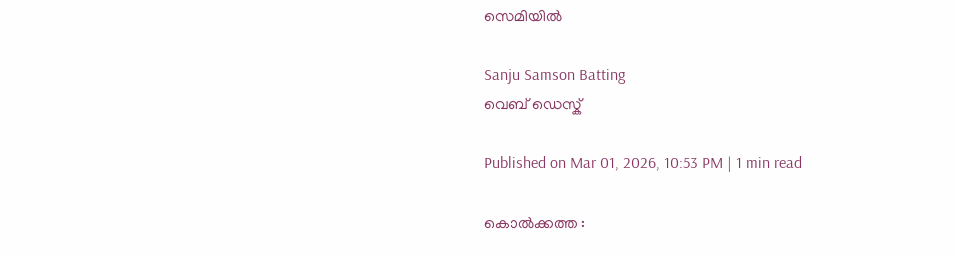സെമിയിൽ

Sanju Samson Batting
വെബ് ഡെസ്ക്

Published on Mar 01, 2026, 10:53 PM | 1 min read

കൊല്‍‌ക്കത്ത :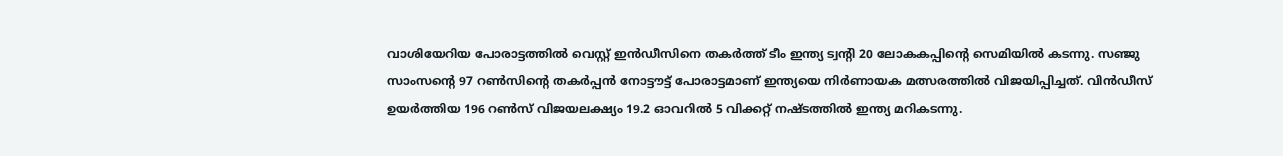വാശിയേറിയ പോരാട്ടത്തിൽ വെസ്റ്റ് ഇൻഡീസിനെ തകർത്ത് ടീം ഇന്ത്യ ട്വന്റി 20 ലോകകപ്പിന്റെ സെമിയിൽ കടന്നു. സഞ്ജു സാംസന്റെ 97 റൺസിന്റെ തകർപ്പൻ‌ നോട്ടൗട്ട് പോരാട്ടമാണ് ഇന്ത്യയെ നിർണായക മത്സരത്തിൽ വിജയിപ്പിച്ചത്. വിൻഡീസ് ഉയർത്തിയ 196 റൺസ് വിജയലക്ഷ്യം 19.2 ഓവറിൽ 5 വിക്കറ്റ് നഷ്ടത്തില്‍ ഇന്ത്യ മറികടന്നു.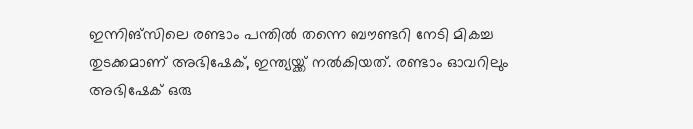ഇന്നിങ്സിലെ രണ്ടാം പന്തിൽ തന്നെ ബൗണ്ടറി നേടി മികച്ച തുടക്കമാണ് അഭിഷേക്, ഇന്ത്യയ്ക്ക് നൽകിയത്. രണ്ടാം ഓവറിലും അഭിഷേക് ഒരു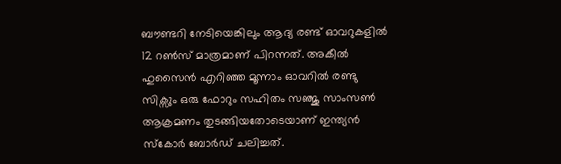ബൗണ്ടറി നേടിയെങ്കിലും ആദ്യ രണ്ട് ഓവറുകളിൽ 12 റൺസ് മാത്രമാണ് പിറന്നത്. അകീൽ ഹുസൈൻ എറിഞ്ഞ മൂന്നാം ഓവറിൽ രണ്ടു സിക്സും ഒരു ഫോറും സഹിതം സഞ്ജു സാംസൺ ആക്രമണം തുടങ്ങിയതോടെയാണ് ഇന്ത്യൻ സ്കോർ ബോർഡ് ചലിച്ചത്.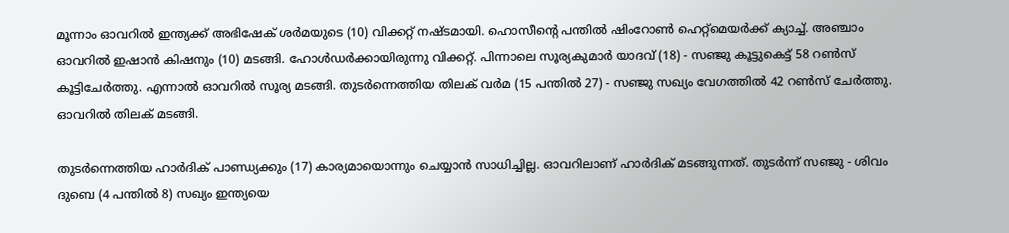മൂന്നാം ഓവറിൽ ഇന്ത്യക്ക് അഭിഷേക് ശർമയുടെ (10) വിക്കറ്റ് നഷ്ടമായി. ഹൊസീന്റെ പന്തിൽ ഷിംറോൺ ഹെറ്റ്‌മെയർക്ക് ക്യാച്ച്. അഞ്ചാം ഓവറിൽ ഇഷാൻ കിഷനും (10) മടങ്ങി. ഹോൾഡർക്കായിരുന്നു വിക്കറ്റ്. പിന്നാലെ സൂര്യകുമാർ യാദവ് (18) - സഞ്ജു കൂട്ടുകെട്ട് 58 റൺസ് കൂട്ടിചേർത്തു. എന്നാൽ ഓവറിൽ സൂര്യ മടങ്ങി. തുടർന്നെത്തിയ തിലക് വർമ (15 പന്തിൽ 27) - സഞ്ജു സഖ്യം വേഗത്തിൽ 42 റൺസ് ചേർത്തു. ഓവറിൽ തിലക് മടങ്ങി.

തുടർന്നെത്തിയ ഹാർദിക് പാണ്ഡ്യക്കും (17) കാര്യമായൊന്നും ചെയ്യാൻ സാധിച്ചില്ല. ഓവറിലാണ് ഹാർദിക് മടങ്ങുന്നത്. തുടര്‍ന്ന് സഞ്ജു - ശിവം ദുബെ (4 പന്തിൽ 8) സഖ്യം ഇന്ത്യയെ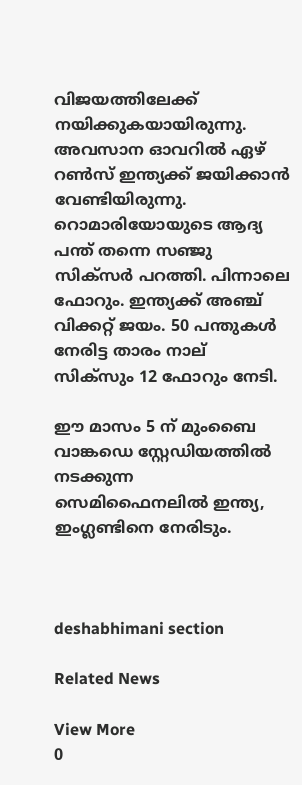വിജയത്തിലേക്ക് നയിക്കുകയായിരുന്നു. അവസാന ഓവറിൽ ഏഴ് റൺസ് ഇന്ത്യക്ക് ജയിക്കാൻ വേണ്ടിയിരുന്നു. റൊമാരിയോയുടെ ആദ്യ പന്ത് തന്നെ സഞ്ജു സിക്‌സർ പറത്തി. പിന്നാലെ ഫോറും. ഇന്ത്യക്ക് അഞ്ച് വിക്കറ്റ് ജയം. 50 പന്തുകൾ നേരിട്ട താരം നാല് സിക്‌സും 12 ഫോറും നേടി.

ഈ മാസം 5 ന് മുംബൈ വാങ്കഡെ സ്റ്റേഡിയത്തിൽ നടക്കുന്ന സെമിഫൈനലിൽ ഇന്ത്യ, ഇംഗ്ലണ്ടിനെ നേരിടും.



deshabhimani section

Related News

View More
0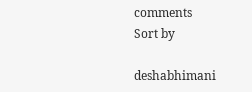comments
Sort by

deshabhimani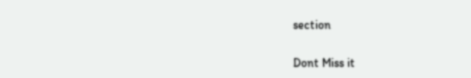section

Dont Miss it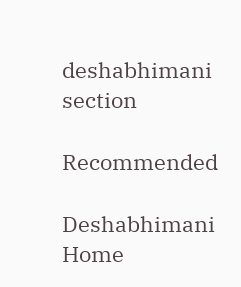deshabhimani section

Recommended

Deshabhimani
Home